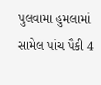પુલવામા હુમલામાં સામેલ પાંચ પૈકી 4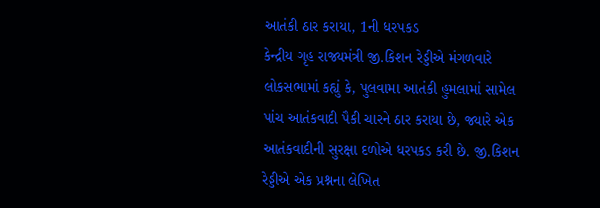આતંકી ઠાર કરાયા, 1ની ધરપકડ
કેન્દ્રીય ગૃહ રાજ્યમંત્રી જી.કિશન રેડ્ડીએ મંગળવારે લોકસભામાં કહ્યું કે, પુલવામા આતંકી હુમલામાં સામેલ પાંચ આતંકવાદી પૈકી ચારને ઠાર કરાયા છે, જ્યારે એક આતંકવાદીની સુરક્ષા દળોએ ધરપકડ કરી છે. જી.કિશન રેડ્ડીએ એક પ્રશ્નના લેખિત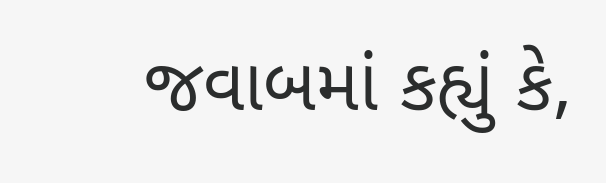જવાબમાં કહ્યું કે,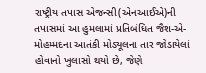રાષ્ટ્રીય તપાસ એજન્સી(એનઆઈએ)ની તપાસમાં આ હુમલામાં પ્રતિબંધિત જૈશ-એ-મોહમ્મદના આતંકી મોડ્યૂલના તાર જોડાયેલાં હોવાનો ખુલાસો થયો છે, જેણે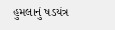હુમલાનું ષડયંત્ર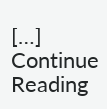[…]
Continue Reading